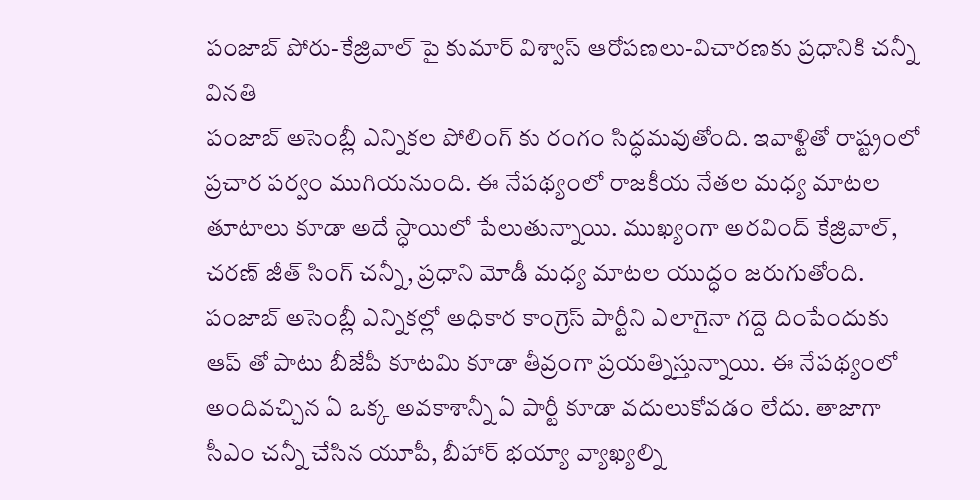పంజాబ్ పోరు-కేజ్రివాల్ పై కుమార్ విశ్వాస్ ఆరోపణలు-విచారణకు ప్రధానికి చన్నీ వినతి
పంజాబ్ అసెంబ్లీ ఎన్నికల పోలింగ్ కు రంగం సిద్ధమవుతోంది. ఇవాళ్టితో రాష్ట్రంలో ప్రచార పర్వం ముగియనుంది. ఈ నేపథ్యంలో రాజకీయ నేతల మధ్య మాటల తూటాలు కూడా అదే స్ధాయిలో పేలుతున్నాయి. ముఖ్యంగా అరవింద్ కేజ్రివాల్, చరణ్ జీత్ సింగ్ చన్నీ, ప్రధాని మోడీ మధ్య మాటల యుద్ధం జరుగుతోంది.
పంజాబ్ అసెంబ్లీ ఎన్నికల్లో అధికార కాంగ్రెస్ పార్టీని ఎలాగైనా గద్దె దింపేందుకు ఆప్ తో పాటు బీజేపీ కూటమి కూడా తీవ్రంగా ప్రయత్నిస్తున్నాయి. ఈ నేపథ్యంలో అందివచ్చిన ఏ ఒక్క అవకాశాన్నీ ఏ పార్టీ కూడా వదులుకోవడం లేదు. తాజాగా సీఎం చన్నీ చేసిన యూపీ, బీహార్ భయ్యా వ్యాఖ్యల్ని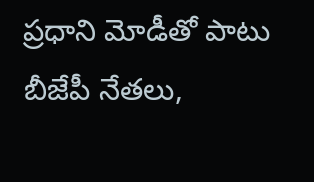ప్రధాని మోడీతో పాటు బీజేపీ నేతలు,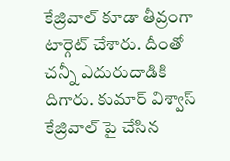కేజ్రివాల్ కూడా తీవ్రంగా టార్గెట్ చేశారు. దీంతో చన్నీ ఎదురుదాడికి దిగారు. కుమార్ విశ్వాస్ కేజ్రివాల్ పై చేసిన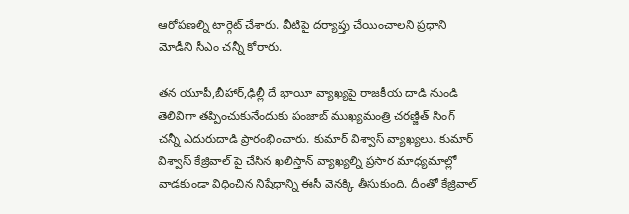ఆరోపణల్ని టార్గెట్ చేశారు. వీటిపై దర్యాప్తు చేయించాలని ప్రధాని మోడీని సీఎం చన్నీ కోరారు.

తన యూపీ,బీహార్,ఢిల్లీ దే భాయీ వ్యాఖ్యపై రాజకీయ దాడి నుండి తెలివిగా తప్పించుకునేందుకు పంజాబ్ ముఖ్యమంత్రి చరణ్జిత్ సింగ్ చన్నీ ఎదురుదాడి ప్రారంభించారు. కుమార్ విశ్వాస్ వ్యాఖ్యలు. కుమార్ విశ్వాస్ కేజ్రివాల్ పై చేసిన ఖలిస్తాన్ వ్యాఖ్యల్ని ప్రసార మాధ్యమాల్లో వాడకుండా విధించిన నిషేధాన్ని ఈసీ వెనక్కి తీసుకుంది. దీంతో కేజ్రివాల్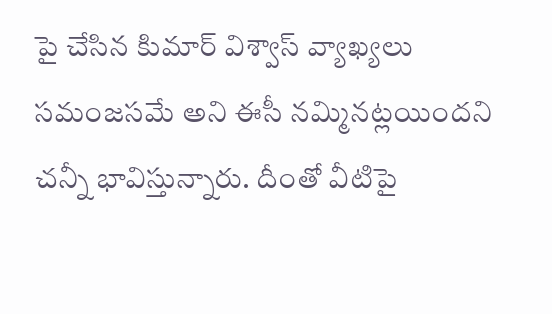పై చేసిన కిుమార్ విశ్వాస్ వ్యాఖ్యలు సమంజసమే అని ఈసీ నమ్మినట్లయిందని చన్నీ భావిస్తున్నారు. దీంతో వీటిపై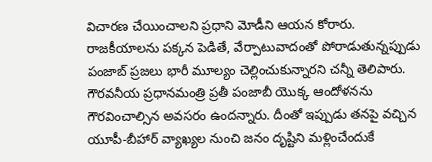విచారణ చేయించాలని ప్రధాని మోడీని ఆయన కోరారు.
రాజకీయాలను పక్కన పెడితే, వేర్పాటువాదంతో పోరాడుతున్నప్పుడు పంజాబ్ ప్రజలు భారీ మూల్యం చెల్లించుకున్నారని చన్నీ తెలిపారు. గౌరవనీయ ప్రధానమంత్రి ప్రతీ పంజాబీ యొక్క ఆందోళనను గౌరవించాల్సిన అవసరం ఉందన్నారు. దీంతో ఇప్పుడు తనపై వచ్చిన యూపీ-బీహార్ వ్యాఖ్యల నుంచి జనం దృష్టిని మళ్లించేందుకే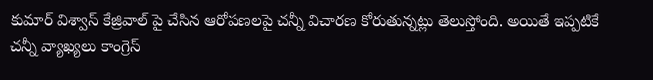కుమార్ విశ్వాస్ కేజ్రివాల్ పై చేసిన ఆరోపణలపై చన్నీ విచారణ కోరుతున్నట్లు తెలుస్తోంది. అయితే ఇప్పటికే చన్నీ వ్యాఖ్యలు కాంగ్రెస్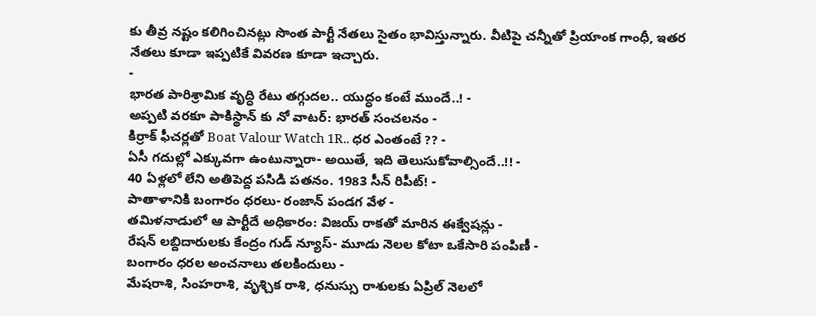కు తీవ్ర నష్టం కలిగించినట్లు సొంత పార్టీ నేతలు సైతం భావిస్తున్నారు. వీటిపై చన్నీతో ప్రియాంక గాంధీ, ఇతర నేతలు కూడా ఇప్పటికే వివరణ కూడా ఇచ్చారు.
-
భారత పారిశ్రామిక వృద్ధి రేటు తగ్గుదల.. యుద్ధం కంటే ముందే..! -
అప్పటి వరకూ పాకిస్థాన్ కు నో వాటర్: భారత్ సంచలనం -
కిర్రాక్ ఫీచర్లతో Boat Valour Watch 1R.. ధర ఎంతంటే ?? -
ఏసీ గదుల్లో ఎక్కువగా ఉంటున్నారా- అయితే, ఇది తెలుసుకోవాల్సిందే..!! -
40 ఏళ్లలో లేని అతిపెద్ద పసిడి పతనం. 1983 సీన్ రిపీట్! -
పాతాళానికి బంగారం ధరలు- రంజాన్ పండగ వేళ -
తమిళనాడులో ఆ పార్టీదే అధికారం: విజయ్ రాకతో మారిన ఈక్వేషన్లు -
రేషన్ లబ్దిదారులకు కేంద్రం గుడ్ న్యూస్- మూడు నెలల కోటా ఒకేసారి పంపిణీ -
బంగారం ధరల అంచనాలు తలకిందులు -
మేషరాశి, సింహరాశి, వృశ్చిక రాశి, ధనుస్సు రాశులకు ఏప్రిల్ నెలలో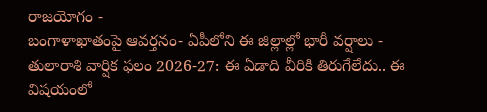రాజయోగం -
బంగాళాఖాతంపై ఆవర్తనం- ఏపీలోని ఈ జిల్లాల్లో భారీ వర్షాలు -
తులారాశి వార్షిక ఫలం 2026-27: ఈ ఏడాది వీరికి తిరుగేలేదు.. ఈ విషయంలో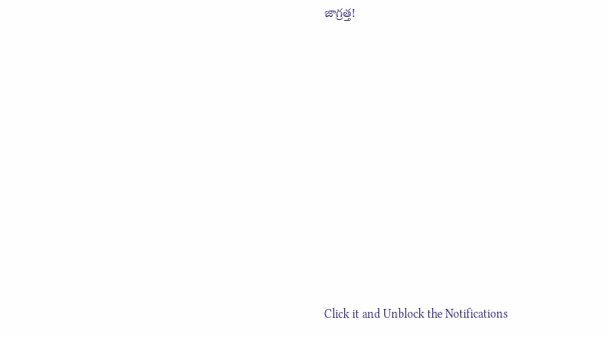జాగ్రత్త!












Click it and Unblock the Notifications